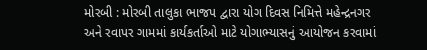મોરબી : મોરબી તાલુકા ભાજપ દ્વારા યોગ દિવસ નિમિત્તે મહેન્દ્રનગર અને રવાપર ગામમાં કાર્યકર્તાઓ માટે યોગાભ્યાસનું આયોજન કરવામાં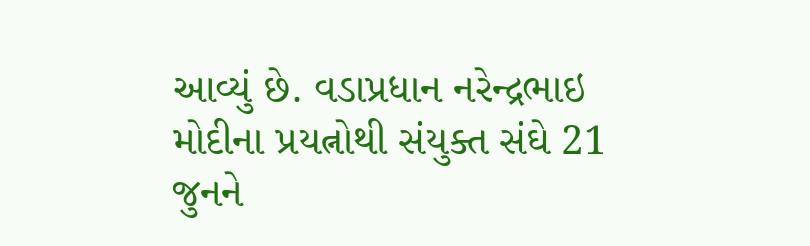આવ્યું છે. વડાપ્રધાન નરેન્દ્રભાઇ મોદીના પ્રયત્નોથી સંયુક્ત સંઘે 21 જુનને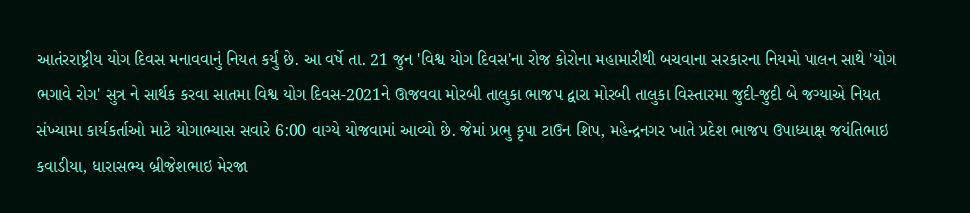આતંરરાષ્ટ્રીય યોગ દિવસ મનાવવાનું નિયત કર્યું છે. આ વર્ષે તા. 21 જુન 'વિશ્વ યોગ દિવસ'ના રોજ કોરોના મહામારીથી બચવાના સરકારના નિયમો પાલન સાથે 'યોગ ભગાવે રોગ' સુત્ર ને સાર્થક કરવા સાતમા વિશ્વ યોગ દિવસ-2021ને ઊજવવા મોરબી તાલુકા ભાજપ દ્વારા મોરબી તાલુકા વિસ્તારમા જુદી-જુદી બે જગ્યાએ નિયત સંખ્યામા કાર્યકર્તાઓ માટે યોગાભ્યાસ સવારે 6:00 વાગ્યે યોજવામાં આવ્યો છે. જેમાં પ્રભુ કૃપા ટાઉન શિપ, મહેન્દ્રનગર ખાતે પ્રદેશ ભાજપ ઉપાધ્યાક્ષ જયંતિભાઇ કવાડીયા, ધારાસભ્ય બ્રીજેશભાઇ મેરજા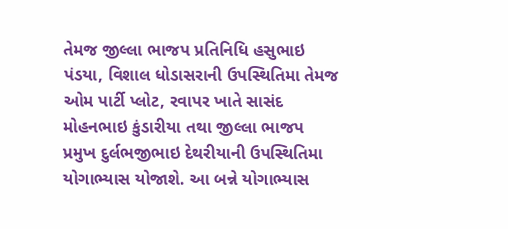તેમજ જીલ્લા ભાજપ પ્રતિનિધિ હસુભાઇ પંડયા, વિશાલ ધોડાસરાની ઉપસ્થિતિમા તેમજ ઓમ પાર્ટી પ્લોટ, રવાપર ખાતે સાસંદ મોહનભાઇ કુંડારીયા તથા જીલ્લા ભાજપ પ્રમુખ દુર્લભજીભાઇ દેથરીયાની ઉપસ્થિતિમા યોગાભ્યાસ યોજાશે. આ બન્ને યોગાભ્યાસ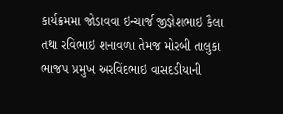કાર્યક્રમમા જોડાવવા ઇન્ચાર્જ જીજ્ઞેશભાઇ કૈલા તથા રવિભાઇ શનાવળા તેમજ મોરબી તાલુકા ભાજપ પ્રમુખ અરવિંદભાઇ વાસદડીયાની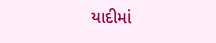યાદીમાં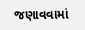જણાવવામાં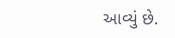આવ્યું છે.